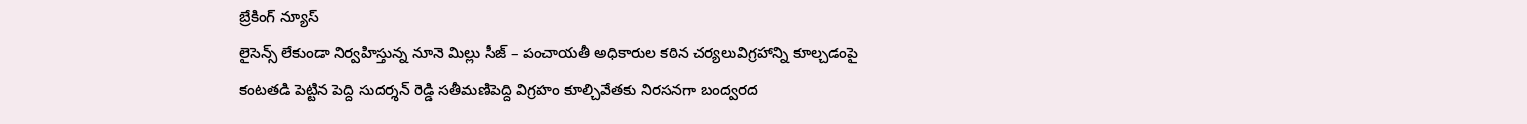బ్రేకింగ్ న్యూస్
లైసెన్స్ లేకుండా నిర్వహిస్తున్న నూనె మిల్లు సీజ్ – పంచాయతీ అధికారుల కఠిన చర్యలువిగ్రహాన్ని కూల్చడంపై కంటతడి పెట్టిన పెద్ది సుదర్శన్ రెడ్డి సతీమణిపెద్ది విగ్రహం కూల్చివేతకు నిరసనగా బంద్వరద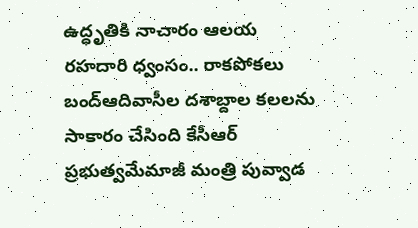ఉద్ధృతికి నాచారం ఆలయ రహదారి ధ్వంసం.. రాకపోకలు బంద్ఆదివాసీల దశాబ్దాల కలలను సాకారం చేసింది కేసీఆర్‌ ప్రభుత్వమేమాజీ మంత్రి పువ్వాడ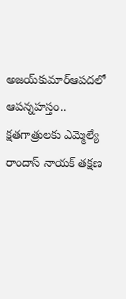అజయ్‌కుమార్ఆపదలో ఆపన్నహస్తం.. క్షతగాత్రులకు ఎమ్మెల్యే రాందాస్ నాయక్ తక్షణ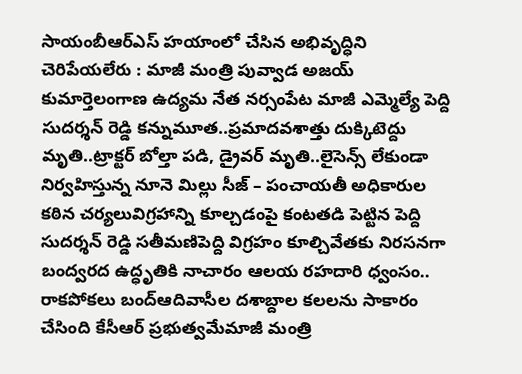సాయంబీఆర్ఎస్ హయాంలో చేసిన అభివృద్ధిని చెరిపేయలేరు : మాజీ మంత్రి పువ్వాడ అజయ్ కుమార్తెలంగాణ ఉద్యమ నేత నర్సంపేట మాజీ ఎమ్మెల్యే పెద్ది సుదర్శన్ రెడ్డి కన్నుమూత..ప్రమాదవశాత్తు దుక్కిటెద్దు మృతి..ట్రాక్టర్ బోల్తా పడి, డ్రైవర్ మృతి..లైసెన్స్ లేకుండా నిర్వహిస్తున్న నూనె మిల్లు సీజ్ – పంచాయతీ అధికారుల కఠిన చర్యలువిగ్రహాన్ని కూల్చడంపై కంటతడి పెట్టిన పెద్ది సుదర్శన్ రెడ్డి సతీమణిపెద్ది విగ్రహం కూల్చివేతకు నిరసనగా బంద్వరద ఉద్ధృతికి నాచారం ఆలయ రహదారి ధ్వంసం.. రాకపోకలు బంద్ఆదివాసీల దశాబ్దాల కలలను సాకారం చేసింది కేసీఆర్‌ ప్రభుత్వమేమాజీ మంత్రి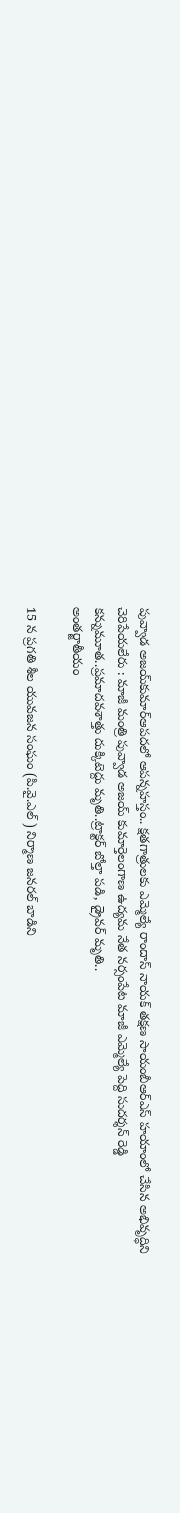పువ్వాడ అజయ్‌కుమార్ఆపదలో ఆపన్నహస్తం.. క్షతగాత్రులకు ఎమ్మెల్యే రాందాస్ నాయక్ తక్షణ సాయంబీఆర్ఎస్ హయాంలో చేసిన అభివృద్ధిని చెరిపేయలేరు : మాజీ మంత్రి పువ్వాడ అజయ్ కుమార్తెలంగాణ ఉద్యమ నేత నర్సంపేట మాజీ ఎమ్మెల్యే పెద్ది సుదర్శన్ రెడ్డి కన్నుమూత..ప్రమాదవశాత్తు దుక్కిటెద్దు మృతి..ట్రాక్టర్ బోల్తా పడి, డ్రైవర్ మృతి..
అంతర్జాతీయం

15 న ప్రగతి శీల యువజన సంఘం (పి.వై.ఎల్ ) నిర్మాణ జనరల్ బాడిని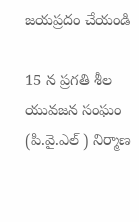జయప్రదం చేయండి

15 న ప్రగతి శీల యువజన సంఘం (పి.వై.ఎల్ ) నిర్మాణ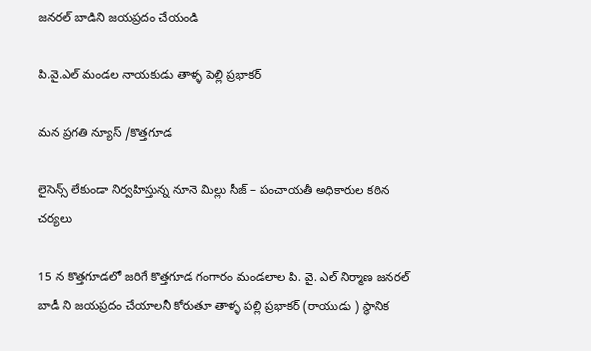జనరల్ బాడిని జయప్రదం చేయండి

పి.వై.ఎల్ మండల నాయకుడు తాళ్ళ పెల్లి ప్రభాకర్

మన ప్రగతి న్యూస్ /కొత్తగూడ

లైసెన్స్ లేకుండా నిర్వహిస్తున్న నూనె మిల్లు సీజ్ – పంచాయతీ అధికారుల కఠిన చర్యలు

15 న కొత్తగూడలో జరిగే కొత్తగూడ గంగారం మండలాల పి. వై. ఎల్ నిర్మాణ జనరల్ బాడీ ని జయప్రదం చేయాలనీ కోరుతూ తాళ్ళ పల్లి ప్రభాకర్ (రాయుడు ) స్థానిక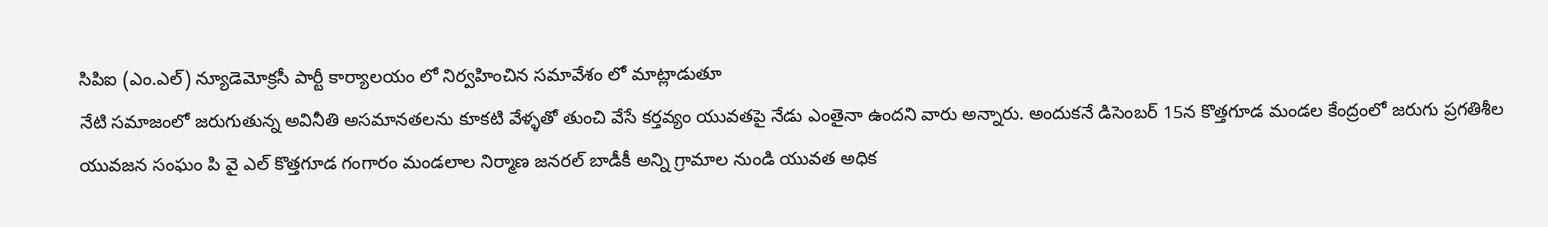సిపిఐ (ఎం.ఎల్) న్యూడెమోక్రసీ పార్టీ కార్యాలయం లో నిర్వహించిన సమావేశం లో మాట్లాడుతూ
నేటి సమాజంలో జరుగుతున్న అవినీతి అసమానతలను కూకటి వేళ్ళతో తుంచి వేసే కర్తవ్యం యువతపై నేడు ఎంతైనా ఉందని వారు అన్నారు. అందుకనే డిసెంబర్ 15న కొత్తగూడ మండల కేంద్రంలో జరుగు ప్రగతిశీల యువజన సంఘం పి వై ఎల్ కొత్తగూడ గంగారం మండలాల నిర్మాణ జనరల్ బాడీకీ అన్ని గ్రామాల నుండి యువత అధిక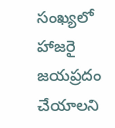సంఖ్యలో హాజరై జయప్రదం చేయాలని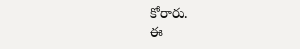కోరారు.
ఈ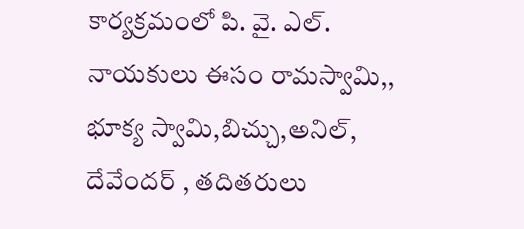కార్యక్రమంలో పి. వై. ఎల్. నాయకులు ఈసం రామస్వామి,, భూక్య స్వామి,బిచ్చు,అనిల్, దేవేందర్ , తదితరులు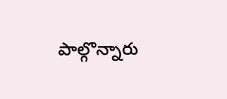పాల్గొన్నారు